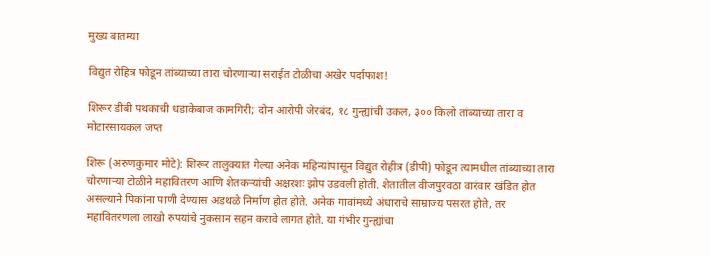मुख्य बातम्या

विद्युत रोहित्र फोडून तांब्याच्या तारा चोरणाऱ्या सराईत टोळीचा अखेर पर्दाफाश!

शिरूर डीबी पथकाची धडाकेबाज कामगिरी; दोन आरोपी जेरबंद, १८ गुन्ह्यांची उकल, ३०० किलो तांब्याच्या तारा व मोटारसायकल जप्त

शिरू (अरुणकुमार मोटे): शिरूर तालुक्यात गेल्या अनेक महिन्यांपासून विद्युत रोहीत्र (डीपी) फोडून त्यामधील तांब्याच्या तारा चोरणाऱ्या टोळीने महावितरण आणि शेतकऱ्यांची अक्षरशः झोप उडवली होती. शेतातील वीजपुरवठा वारंवार खंडित होत असल्याने पिकांना पाणी देण्यास अडथळे निर्माण होत होते. अनेक गावांमध्ये अंधाराचे साम्राज्य पसरत होते, तर महावितरणला लाखो रुपयांचे नुकसान सहन करावे लागत होते. या गंभीर गुन्ह्यांचा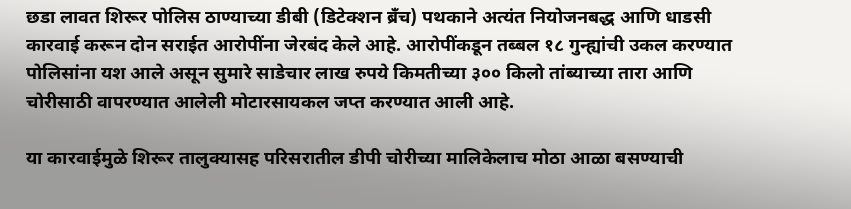छडा लावत शिरूर पोलिस ठाण्याच्या डीबी (डिटेक्शन ब्रँच) पथकाने अत्यंत नियोजनबद्ध आणि धाडसी कारवाई करून दोन सराईत आरोपींना जेरबंद केले आहे. आरोपींकडून तब्बल १८ गुन्ह्यांची उकल करण्यात पोलिसांना यश आले असून सुमारे साडेचार लाख रुपये किमतीच्या ३०० किलो तांब्याच्या तारा आणि चोरीसाठी वापरण्यात आलेली मोटारसायकल जप्त करण्यात आली आहे.

या कारवाईमुळे शिरूर तालुक्यासह परिसरातील डीपी चोरीच्या मालिकेलाच मोठा आळा बसण्याची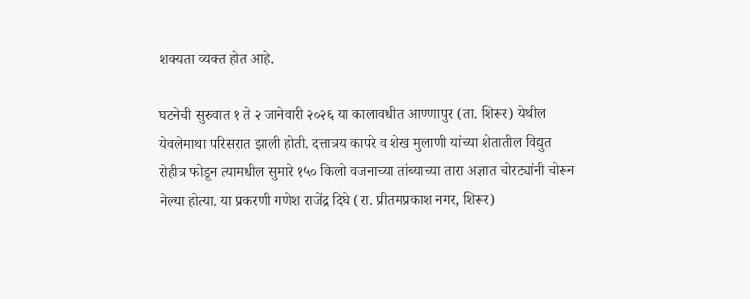शक्यता व्यक्त होत आहे.

घटनेची सुरुवात १ ते २ जानेवारी २०२६ या कालावधीत आण्णापुर (ता. शिरूर) येथील येवलेमाथा परिसरात झाली होती. दत्तात्रय कापरे व शेख मुलाणी यांच्या शेतातील विद्युत रोहीत्र फोडून त्यामधील सुमारे १५० किलो वजनाच्या तांब्याच्या तारा अज्ञात चोरट्यांनी चोरून नेल्या होत्या. या प्रकरणी गणेश राजेंद्र दिघे (रा. प्रीतमप्रकाश नगर, शिरूर)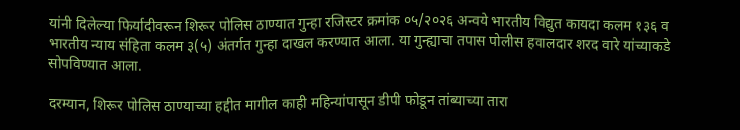यांनी दिलेल्या फिर्यादीवरून शिरूर पोलिस ठाण्यात गुन्हा रजिस्टर क्रमांक ०५/२०२६ अन्वये भारतीय विद्युत कायदा कलम १३६ व भारतीय न्याय संहिता कलम ३(५) अंतर्गत गुन्हा दाखल करण्यात आला. या गुन्ह्याचा तपास पोलीस हवालदार शरद वारे यांच्याकडे सोपविण्यात आला.

दरम्यान, शिरूर पोलिस ठाण्याच्या हद्दीत मागील काही महिन्यांपासून डीपी फोडून तांब्याच्या तारा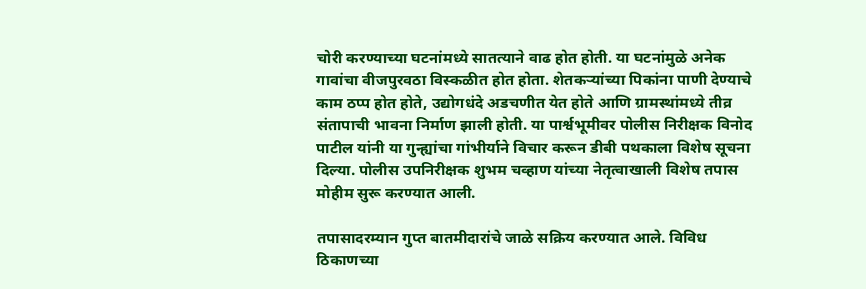चोरी करण्याच्या घटनांमध्ये सातत्याने वाढ होत होती. या घटनांमुळे अनेक गावांचा वीजपुरवठा विस्कळीत होत होता. शेतकऱ्यांच्या पिकांना पाणी देण्याचे काम ठप्प होत होते, उद्योगधंदे अडचणीत येत होते आणि ग्रामस्थांमध्ये तीव्र संतापाची भावना निर्माण झाली होती. या पार्श्वभूमीवर पोलीस निरीक्षक विनोद पाटील यांनी या गुन्ह्यांचा गांभीर्याने विचार करून डीबी पथकाला विशेष सूचना दिल्या. पोलीस उपनिरीक्षक शुभम चव्हाण यांच्या नेतृत्वाखाली विशेष तपास मोहीम सुरू करण्यात आली.

तपासादरम्यान गुप्त बातमीदारांचे जाळे सक्रिय करण्यात आले. विविध ठिकाणच्या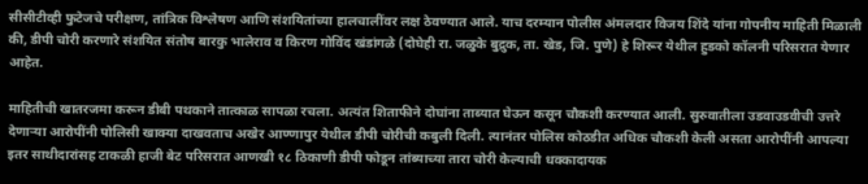सीसीटीव्ही फुटेजचे परीक्षण, तांत्रिक विश्लेषण आणि संशयितांच्या हालचालींवर लक्ष ठेवण्यात आले. याच दरम्यान पोलीस अंमलदार विजय शिंदे यांना गोपनीय माहिती मिळाली की, डीपी चोरी करणारे संशयित संतोष बारकु भालेराव व किरण गोविंद खंडांगळे (दोघेही रा. जळुके बुद्रुक, ता. खेड, जि. पुणे) हे शिरूर येथील हुडको कॉलनी परिसरात येणार आहेत.

माहितीची खातरजमा करून डीबी पथकाने तात्काळ सापळा रचला. अत्यंत शिताफीने दोघांना ताब्यात घेऊन कसून चौकशी करण्यात आली. सुरुवातीला उडवाउडवीची उत्तरे देणाऱ्या आरोपींनी पोलिसी खाक्या दाखवताच अखेर आण्णापुर येथील डीपी चोरीची कबुली दिली. त्यानंतर पोलिस कोठडीत अधिक चौकशी केली असता आरोपींनी आपल्या इतर साथीदारांसह टाकळी हाजी बेट परिसरात आणखी १८ ठिकाणी डीपी फोडून तांब्याच्या तारा चोरी केल्याची धक्कादायक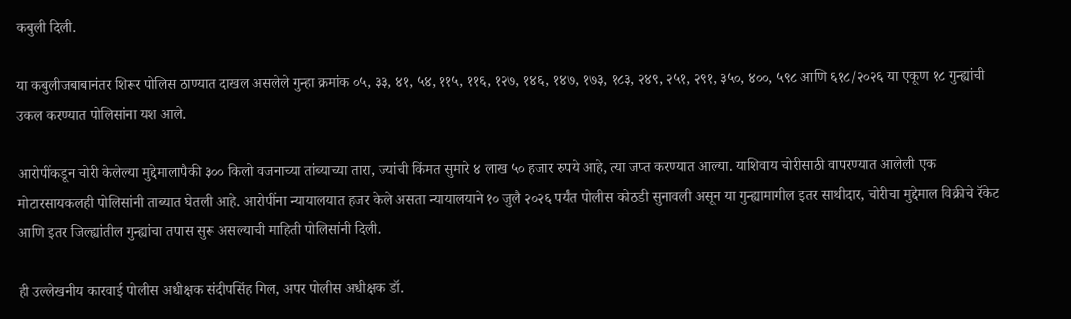कबुली दिली.

या कबुलीजबाबानंतर शिरूर पोलिस ठाण्यात दाखल असलेले गुन्हा क्रमांक ०५, ३३, ४१, ५४, ११५, ११६, १२७, १४६, १४७, १७३, १८३, २४९, २५१, २९१, ३५०, ४००, ५९८ आणि ६१८/२०२६ या एकूण १८ गुन्ह्यांची उकल करण्यात पोलिसांना यश आले.

आरोपींकडून चोरी केलेल्या मुद्देमालापैकी ३०० किलो वजनाच्या तांब्याच्या तारा, ज्यांची किंमत सुमारे ४ लाख ५० हजार रुपये आहे, त्या जप्त करण्यात आल्या. याशिवाय चोरीसाठी वापरण्यात आलेली एक मोटारसायकलही पोलिसांनी ताब्यात घेतली आहे. आरोपींना न्यायालयात हजर केले असता न्यायालयाने १० जुलै २०२६ पर्यंत पोलीस कोठडी सुनावली असून या गुन्ह्यामागील इतर साथीदार, चोरीचा मुद्देमाल विक्रीचे रॅकेट आणि इतर जिल्ह्यांतील गुन्ह्यांचा तपास सुरू असल्याची माहिती पोलिसांनी दिली.

ही उल्लेखनीय कारवाई पोलीस अधीक्षक संदीपसिंह गिल, अपर पोलीस अधीक्षक डॉ.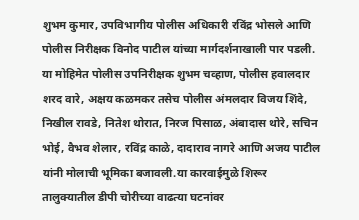शुभम कुमार, उपविभागीय पोलीस अधिकारी रविंद्र भोसले आणि पोलीस निरीक्षक विनोद पाटील यांच्या मार्गदर्शनाखाली पार पडली. या मोहिमेत पोलीस उपनिरीक्षक शुभम चव्हाण, पोलीस हवालदार शरद वारे, अक्षय कळमकर तसेच पोलीस अंमलदार विजय शिंदे, निखील रावडे, नितेश थोरात, निरज पिसाळ, अंबादास थोरे, सचिन भोई, वैभव शेलार, रविंद्र काळे, दादाराव नागरे आणि अजय पाटील यांनी मोलाची भूमिका बजावली.या कारवाईमुळे शिरूर तालुक्यातील डीपी चोरीच्या वाढत्या घटनांवर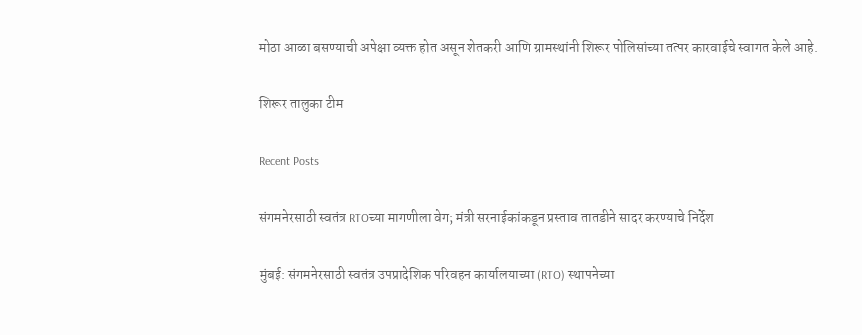मोठा आळा बसण्याची अपेक्षा व्यक्त होत असून शेतकरी आणि ग्रामस्थांनी शिरूर पोलिसांच्या तत्पर कारवाईचे स्वागत केले आहे.

शिरूर तालुका टीम

Recent Posts

संगमनेरसाठी स्वतंत्र RTOच्या मागणीला वेग; मंत्री सरनाईकांकडून प्रस्ताव तातडीने सादर करण्याचे निर्देश

मुंबई: संगमनेरसाठी स्वतंत्र उपप्रादेशिक परिवहन कार्यालयाच्या (RTO) स्थापनेच्या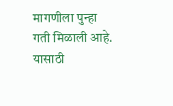मागणीला पुन्हा गती मिळाली आहे. यासाठी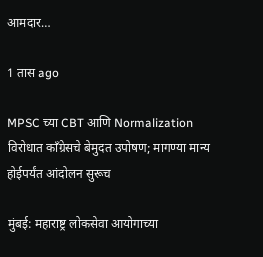आमदार…

1 तास ago

MPSC च्या CBT आणि Normalization विरोधात काँग्रेसचे बेमुदत उपोषण; मागण्या मान्य होईपर्यंत आंदोलन सुरूच

मुंबई: महाराष्ट्र लोकसेवा आयोगाच्या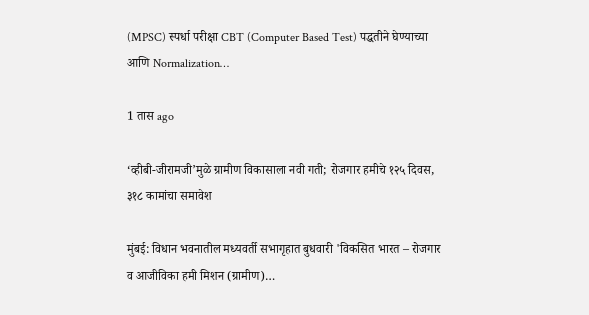(MPSC) स्पर्धा परीक्षा CBT (Computer Based Test) पद्धतीने घेण्याच्या आणि Normalization…

1 तास ago

‘व्हीबी-जीरामजी’मुळे ग्रामीण विकासाला नवी गती; रोजगार हमीचे १२५ दिवस, ३१८ कामांचा समावेश

मुंबई: विधान भवनातील मध्यवर्ती सभागृहात बुधवारी 'विकसित भारत – रोजगार व आजीविका हमी मिशन (ग्रामीण)…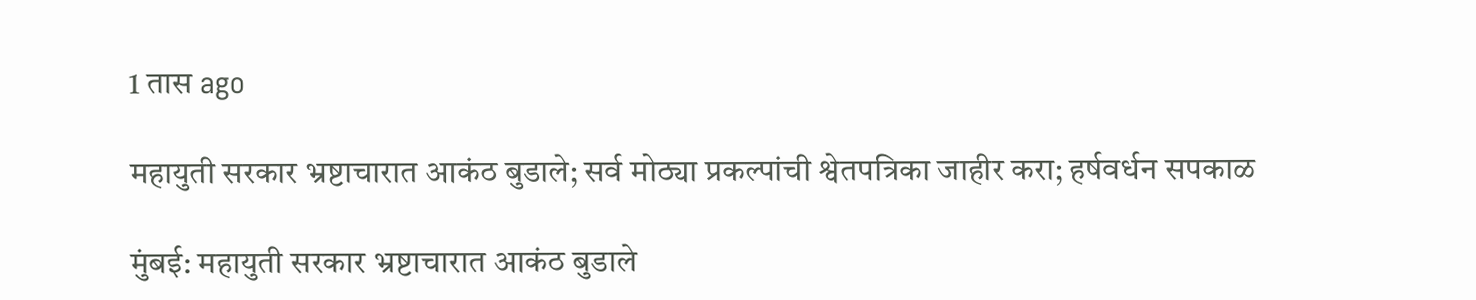1 तास ago

महायुती सरकार भ्रष्टाचारात आकंठ बुडाले; सर्व मोठ्या प्रकल्पांची श्वेतपत्रिका जाहीर करा; हर्षवर्धन सपकाळ

मुंबई: महायुती सरकार भ्रष्टाचारात आकंठ बुडाले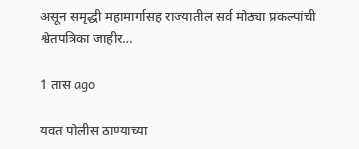असून समृद्धी महामार्गासह राज्यातील सर्व मोठ्या प्रकल्पांची श्वेतपत्रिका जाहीर…

1 तास ago

यवत पोलीस ठाण्याच्या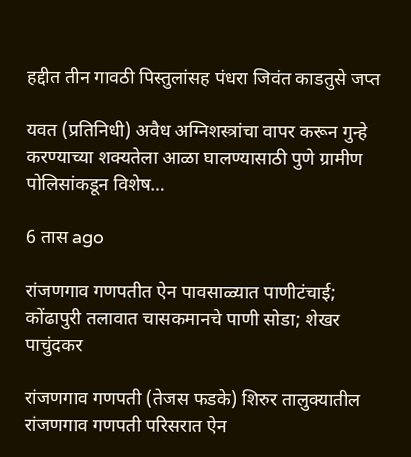हद्दीत तीन गावठी पिस्तुलांसह पंधरा जिवंत काडतुसे जप्त

यवत (प्रतिनिधी) अवैध अग्निशस्त्रांचा वापर करून गुन्हे करण्याच्या शक्यतेला आळा घालण्यासाठी पुणे ग्रामीण पोलिसांकडून विशेष…

6 तास ago

रांजणगाव गणपतीत ऐन पावसाळ्यात पाणीटंचाई; कोंढापुरी तलावात चासकमानचे पाणी सोडा; शेखर पाचुंदकर

रांजणगाव गणपती (तेजस फडके) शिरुर तालुक्यातील रांजणगाव गणपती परिसरात ऐन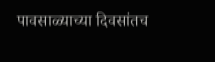पावसाळ्याच्या दिवसांतच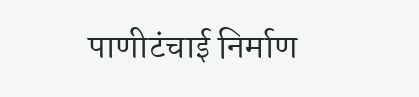पाणीटंचाई निर्माण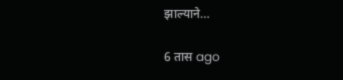झाल्याने…

6 तास ago